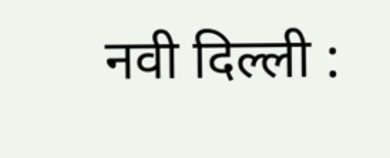नवी दिल्ली :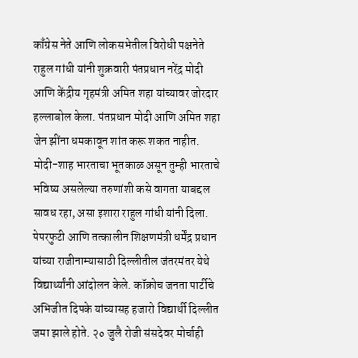काँग्रेस नेते आणि लोकसभेतील विरोधी पक्षनेते राहुल गांधी यांनी शुक्रवारी पंतप्रधान नरेंद्र मोदी आणि केंद्रीय गृहमंत्री अमित शहा यांच्यावर जोरदार हल्लाबोल केला. पंतप्रधान मोदी आणि अमित शहा जेन झींना धमकावून शांत करू शकत नाहीत. मोदी-शाह भारताचा भूतकाळ असून तुम्ही भारताचे भविष्य असलेल्या तरुणांशी कसे वागता याबद्दल सावध रहा, असा इशारा राहुल गांधी यांनी दिला.
पेपरफुटी आणि तत्कालीन शिक्षणमंत्री धर्मेंद्र प्रधान यांच्या राजीनाम्यासाठी दिल्लीतील जंतरमंतर येथे विद्यार्थ्यांनी आंदोलन केले. कॉक्रोच जनता पार्टीचे अभिजीत दिपके यांच्यासह हजारो विद्यार्थी दिल्लीत जमा झाले होते. २० जुलै रोजी संसदेवर मोर्चाही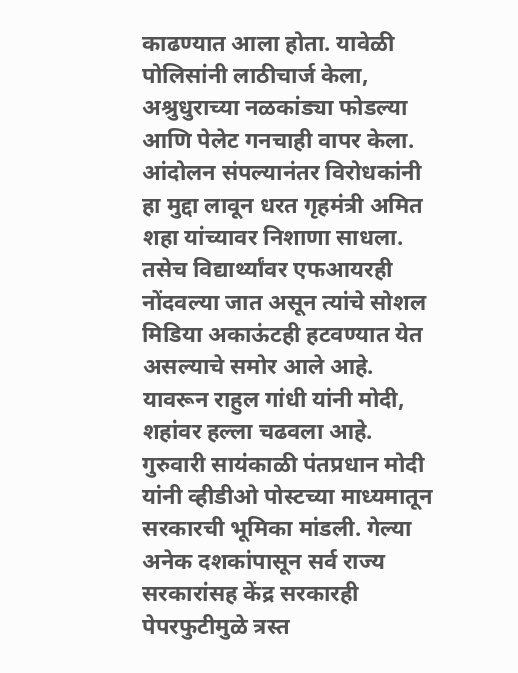काढण्यात आला होता. यावेळी पोलिसांनी लाठीचार्ज केला, अश्रुधुराच्या नळकांड्या फोडल्या आणि पेलेट गनचाही वापर केला. आंदोलन संपल्यानंतर विरोधकांनी हा मुद्दा लावून धरत गृहमंत्री अमित शहा यांच्यावर निशाणा साधला. तसेच विद्यार्थ्यांवर एफआयरही नोंदवल्या जात असून त्यांचे सोशल मिडिया अकाऊंटही हटवण्यात येत असल्याचे समोर आले आहे. यावरून राहुल गांधी यांनी मोदी, शहांवर हल्ला चढवला आहे.
गुरुवारी सायंकाळी पंतप्रधान मोदी यांनी व्हीडीओ पोस्टच्या माध्यमातून सरकारची भूमिका मांडली. गेल्या अनेक दशकांपासून सर्व राज्य सरकारांसह केंद्र सरकारही पेपरफुटीमुळे त्रस्त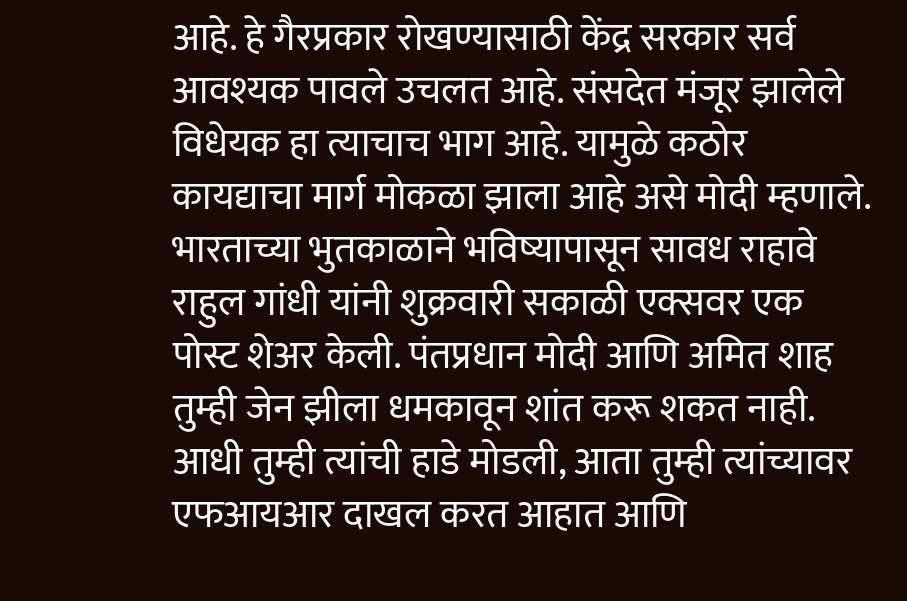आहे. हे गैरप्रकार रोखण्यासाठी केंद्र सरकार सर्व आवश्यक पावले उचलत आहे. संसदेत मंजूर झालेले विधेयक हा त्याचाच भाग आहे. यामुळे कठोर कायद्याचा मार्ग मोकळा झाला आहे असे मोदी म्हणाले.
भारताच्या भुतकाळाने भविष्यापासून सावध राहावे
राहुल गांधी यांनी शुक्रवारी सकाळी एक्सवर एक पोस्ट शेअर केली. पंतप्रधान मोदी आणि अमित शाह तुम्ही जेन झीला धमकावून शांत करू शकत नाही. आधी तुम्ही त्यांची हाडे मोडली, आता तुम्ही त्यांच्यावर एफआयआर दाखल करत आहात आणि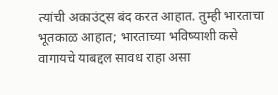त्यांची अकाउंट्स बंद करत आहात. तुम्ही भारताचा भूतकाळ आहात; भारताच्या भविष्याशी कसे वागायचे याबद्दल सावध राहा असा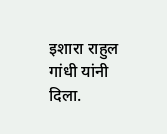इशारा राहुल गांधी यांनी दिला.